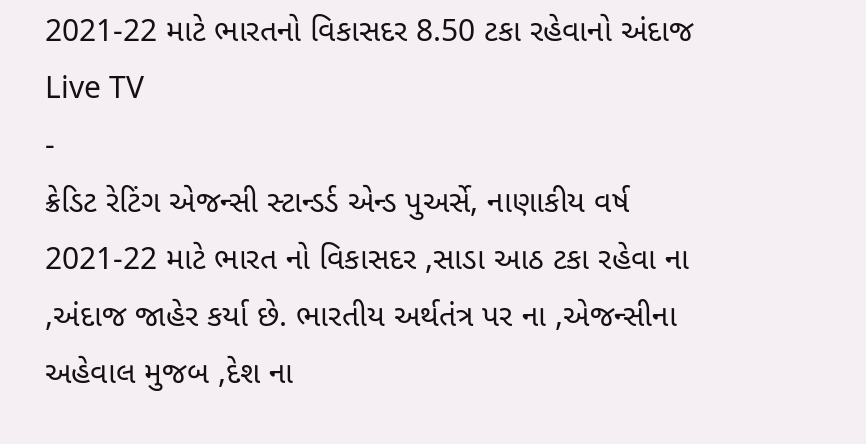2021-22 માટે ભારતનો વિકાસદર 8.50 ટકા રહેવાનો અંદાજ
Live TV
-
ક્રેડિટ રેટિંગ એજન્સી સ્ટાન્ડર્ડ એન્ડ પુઅર્સે, નાણાકીય વર્ષ 2021-22 માટે ભારત નો વિકાસદર ,સાડા આઠ ટકા રહેવા ના ,અંદાજ જાહેર કર્યા છે. ભારતીય અર્થતંત્ર પર ના ,એજન્સીના અહેવાલ મુજબ ,દેશ ના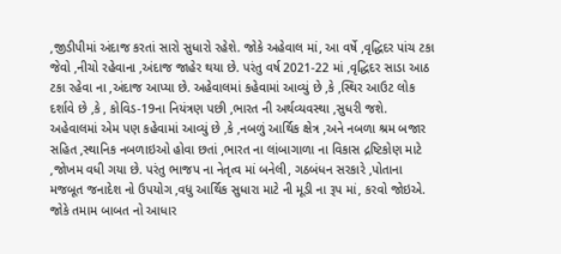,જીડીપીમાં અંદાજ કરતાં સારો સુધારો રહેશે. જોકે અહેવાલ માં, આ વર્ષે ,વૃદ્ધિદર પાંચ ટકા જેવો ,નીચો રહેવાના ,અંદાજ જાહેર થયા છે. પરંતુ વર્ષ 2021-22 માં ,વૃદ્ધિદર સાડા આઠ ટકા રહેવા ના ,અંદાજ આપ્યા છે. અહેવાલમાં કહેવામાં આવ્યું છે ,કે ,સ્થિર આઉટ લોક દર્શાવે છે ,કે , કોવિડ-19ના નિયંત્રણ પછી ,ભારત ની અર્થવ્યવસ્થા ,સુધરી જશે. અહેવાલમાં એમ પણ કહેવામાં આવ્યું છે ,કે ,નબળું આર્થિક ક્ષેત્ર ,અને નબળા શ્રમ બજાર સહિત ,સ્થાનિક નબળાઇઓ હોવા છતાં ,ભારત ના લાંબાગાળા ના વિકાસ દ્રષ્ટિકોણ માટે ,જોખમ વધી ગયા છે. પરંતુ ભાજપ ના નેતૃત્વ માં બનેલી, ગઠબંધન સરકારે ,પોતાના મજબૂત જનાદેશ નો ઉપયોગ ,વધુ આર્થિક સુધારા માટે ની મૂડી ના રૂપ માં, કરવો જોઇએ. જોકે તમામ બાબત નો આધાર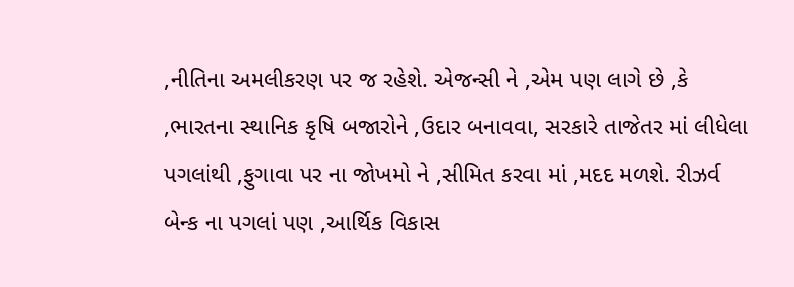,નીતિના અમલીકરણ પર જ રહેશે. એજન્સી ને ,એમ પણ લાગે છે ,કે ,ભારતના સ્થાનિક કૃષિ બજારોને ,ઉદાર બનાવવા, સરકારે તાજેતર માં લીધેલા પગલાંથી ,ફુગાવા પર ના જોખમો ને ,સીમિત કરવા માં ,મદદ મળશે. રીઝર્વ બેન્ક ના પગલાં પણ ,આર્થિક વિકાસ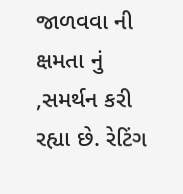જાળવવા ની ક્ષમતા નું ,સમર્થન કરી રહ્યા છે. રેટિંગ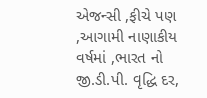એજન્સી ,ફીચે પણ ,આગામી નાણાકીય વર્ષમાં ,ભારત નો જી.ડી.પી. વૃદ્ધિ દર,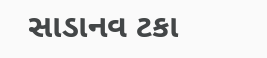સાડાનવ ટકા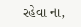રહેવા ના,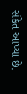સંકેત આપ્યા છે.